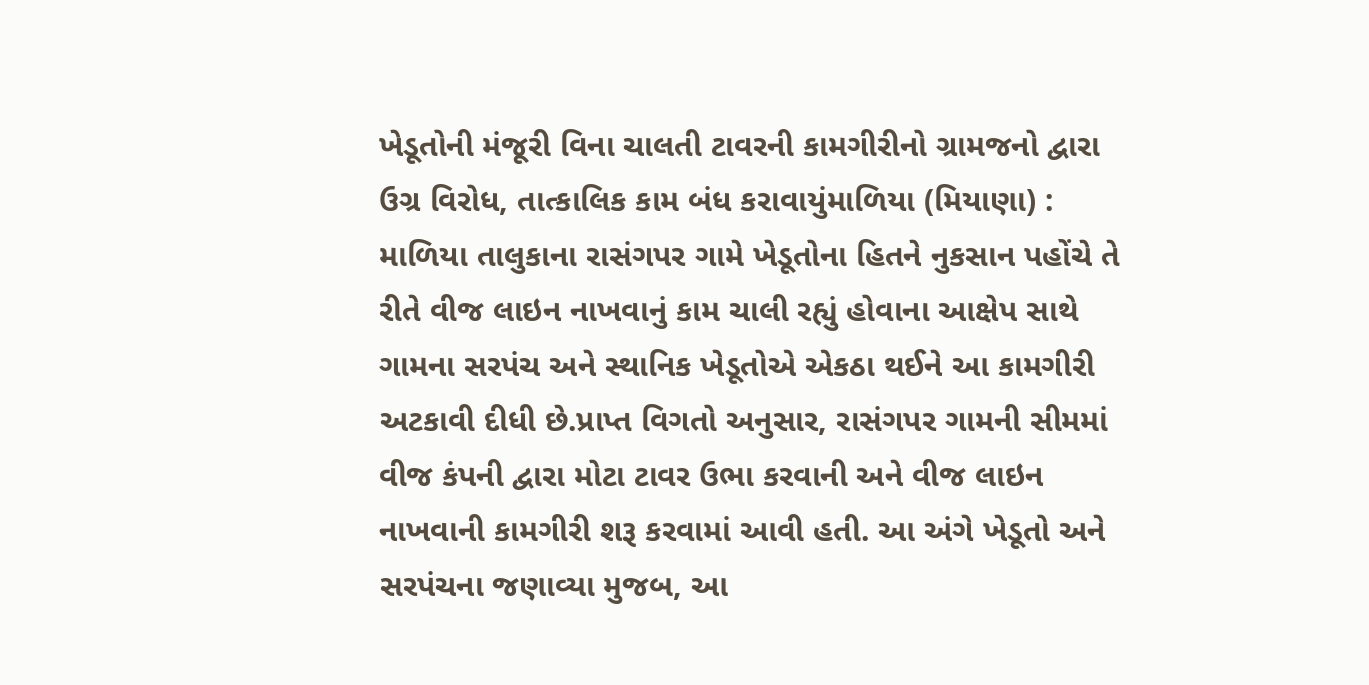ખેડૂતોની મંજૂરી વિના ચાલતી ટાવરની કામગીરીનો ગ્રામજનો દ્વારા ઉગ્ર વિરોધ, તાત્કાલિક કામ બંધ કરાવાયુંમાળિયા (મિયાણા) : માળિયા તાલુકાના રાસંગપર ગામે ખેડૂતોના હિતને નુકસાન પહોંચે તે રીતે વીજ લાઇન નાખવાનું કામ ચાલી રહ્યું હોવાના આક્ષેપ સાથે ગામના સરપંચ અને સ્થાનિક ખેડૂતોએ એકઠા થઈને આ કામગીરી અટકાવી દીધી છે.પ્રાપ્ત વિગતો અનુસાર, રાસંગપર ગામની સીમમાં વીજ કંપની દ્વારા મોટા ટાવર ઉભા કરવાની અને વીજ લાઇન નાખવાની કામગીરી શરૂ કરવામાં આવી હતી. આ અંગે ખેડૂતો અને સરપંચના જણાવ્યા મુજબ, આ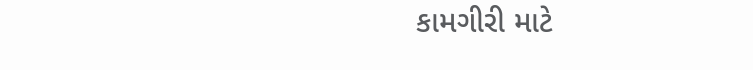કામગીરી માટે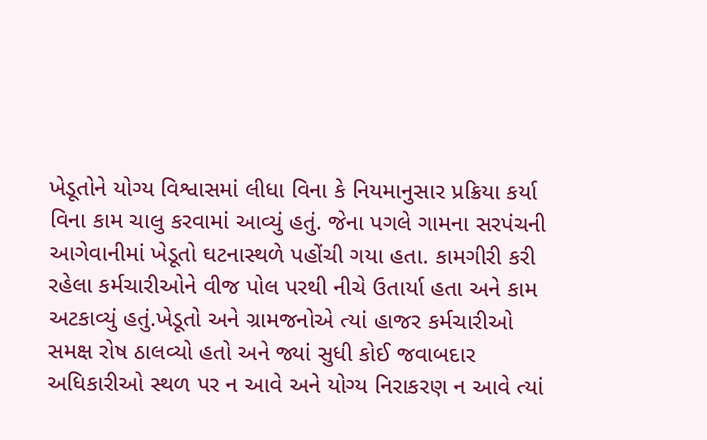ખેડૂતોને યોગ્ય વિશ્વાસમાં લીધા વિના કે નિયમાનુસાર પ્રક્રિયા કર્યા વિના કામ ચાલુ કરવામાં આવ્યું હતું. જેના પગલે ગામના સરપંચની આગેવાનીમાં ખેડૂતો ઘટનાસ્થળે પહોંચી ગયા હતા. કામગીરી કરી રહેલા કર્મચારીઓને વીજ પોલ પરથી નીચે ઉતાર્યા હતા અને કામ અટકાવ્યું હતું.ખેડૂતો અને ગ્રામજનોએ ત્યાં હાજર કર્મચારીઓ સમક્ષ રોષ ઠાલવ્યો હતો અને જ્યાં સુધી કોઈ જવાબદાર અધિકારીઓ સ્થળ પર ન આવે અને યોગ્ય નિરાકરણ ન આવે ત્યાં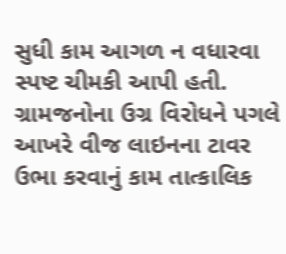સુધી કામ આગળ ન વધારવા સ્પષ્ટ ચીમકી આપી હતી. ગ્રામજનોના ઉગ્ર વિરોધને પગલે આખરે વીજ લાઇનના ટાવર ઉભા કરવાનું કામ તાત્કાલિક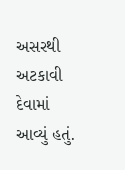અસરથી અટકાવી દેવામાં આવ્યું હતું.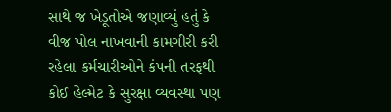સાથે જ ખેડૂતોએ જણાવ્યું હતું કે વીજ પોલ નાખવાની કામગીરી કરી રહેલા કર્મચારીઓને કંપની તરફથી કોઈ હેલ્મેટ કે સુરક્ષા વ્યવસ્થા પણ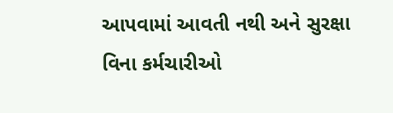આપવામાં આવતી નથી અને સુરક્ષા વિના કર્મચારીઓ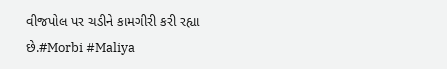વીજપોલ પર ચડીને કામગીરી કરી રહ્યા છે.#Morbi #Maliya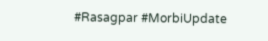#Rasagpar #MorbiUpdate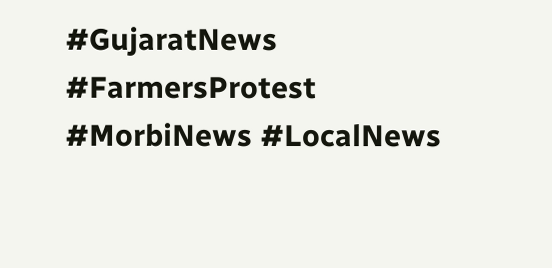#GujaratNews #FarmersProtest #MorbiNews #LocalNews